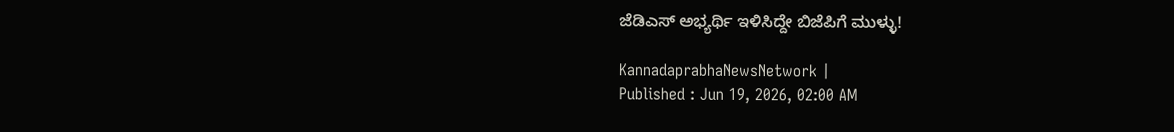ಜೆಡಿಎಸ್‌ ಅಭ್ಯರ್ಥಿ ಇಳಿಸಿದ್ದೇ ಬಿಜೆಪಿಗೆ ಮುಳ್ಳು!

KannadaprabhaNewsNetwork |
Published : Jun 19, 2026, 02:00 AM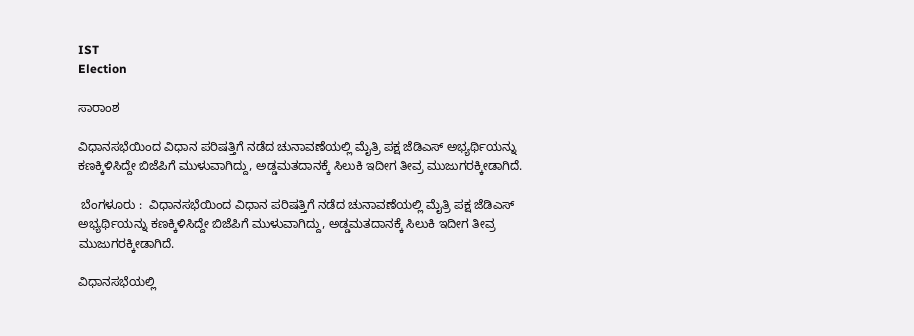IST
Election

ಸಾರಾಂಶ

ವಿಧಾನಸಭೆಯಿಂದ ವಿಧಾನ ಪರಿಷತ್ತಿಗೆ ನಡೆದ ಚುನಾವಣೆಯಲ್ಲಿ ಮೈತ್ರಿ ಪಕ್ಷ ಜೆಡಿಎಸ್‌ ಅಭ್ಯರ್ಥಿಯನ್ನು ಕಣಕ್ಕಿಳಿಸಿದ್ದೇ ಬಿಜೆಪಿಗೆ ಮುಳುವಾಗಿದ್ದು, ಅಡ್ಡಮತದಾನಕ್ಕೆ ಸಿಲುಕಿ ಇದೀಗ ತೀವ್ರ ಮುಜುಗರಕ್ಕೀಡಾಗಿದೆ.

 ಬೆಂಗಳೂರು :  ವಿಧಾನಸಭೆಯಿಂದ ವಿಧಾನ ಪರಿಷತ್ತಿಗೆ ನಡೆದ ಚುನಾವಣೆಯಲ್ಲಿ ಮೈತ್ರಿ ಪಕ್ಷ ಜೆಡಿಎಸ್‌ ಅಭ್ಯರ್ಥಿಯನ್ನು ಕಣಕ್ಕಿಳಿಸಿದ್ದೇ ಬಿಜೆಪಿಗೆ ಮುಳುವಾಗಿದ್ದು, ಅಡ್ಡಮತದಾನಕ್ಕೆ ಸಿಲುಕಿ ಇದೀಗ ತೀವ್ರ ಮುಜುಗರಕ್ಕೀಡಾಗಿದೆ.

ವಿಧಾನಸಭೆಯಲ್ಲಿ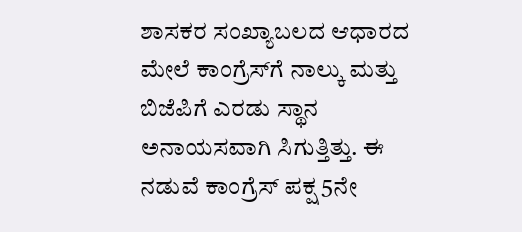ಶಾಸಕರ ಸಂಖ್ಯಾಬಲದ ಆಧಾರದ ಮೇಲೆ ಕಾಂಗ್ರೆಸ್‌ಗೆ ನಾಲ್ಕು ಮತ್ತು ಬಿಜೆಪಿಗೆ ಎರಡು ಸ್ಥಾನ ಅನಾಯಸವಾಗಿ ಸಿಗುತ್ತಿತ್ತು. ಈ ನಡುವೆ ಕಾಂಗ್ರೆಸ್‌ ಪಕ್ಷ 5ನೇ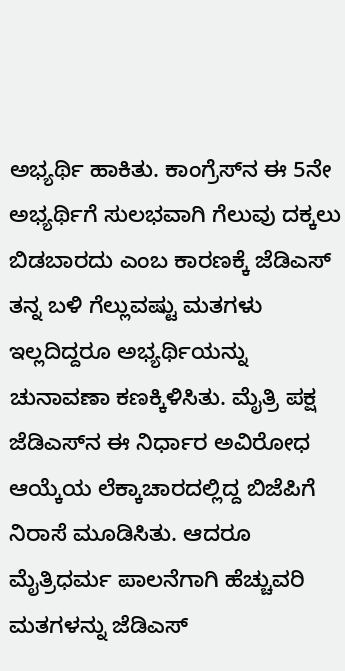ಅಭ್ಯರ್ಥಿ ಹಾಕಿತು. ಕಾಂಗ್ರೆಸ್‌ನ ಈ 5ನೇ ಅಭ್ಯರ್ಥಿಗೆ ಸುಲಭವಾಗಿ ಗೆಲುವು ದಕ್ಕಲು ಬಿಡಬಾರದು ಎಂಬ ಕಾರಣಕ್ಕೆ ಜೆಡಿಎಸ್‌ ತನ್ನ ಬಳಿ ಗೆಲ್ಲುವಷ್ಟು ಮತಗಳು ಇಲ್ಲದಿದ್ದರೂ ಅಭ್ಯರ್ಥಿಯನ್ನು ಚುನಾವಣಾ ಕಣಕ್ಕಿಳಿಸಿತು. ಮೈತ್ರಿ ಪಕ್ಷ ಜೆಡಿಎಸ್‌ನ ಈ ನಿರ್ಧಾರ ಅವಿರೋಧ ಆಯ್ಕೆಯ ಲೆಕ್ಕಾಚಾರದಲ್ಲಿದ್ದ ಬಿಜೆಪಿಗೆ ನಿರಾಸೆ ಮೂಡಿಸಿತು. ಆದರೂ ಮೈತ್ರಿಧರ್ಮ ಪಾಲನೆಗಾಗಿ ಹೆಚ್ಚುವರಿ ಮತಗಳನ್ನು ಜೆಡಿಎಸ್‌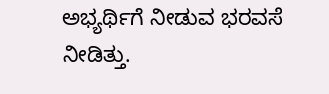ಅಭ್ಯರ್ಥಿಗೆ ನೀಡುವ ಭರವಸೆ ನೀಡಿತ್ತು.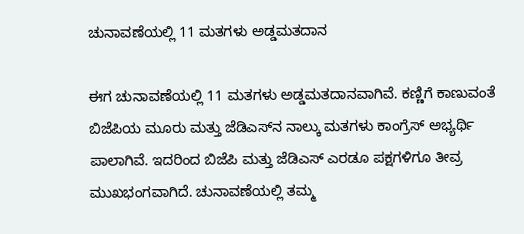ಚುನಾವಣೆಯಲ್ಲಿ 11 ಮತಗಳು ಅಡ್ಡಮತದಾನ

ಈಗ ಚುನಾವಣೆಯಲ್ಲಿ 11 ಮತಗಳು ಅಡ್ಡಮತದಾನವಾಗಿವೆ. ಕಣ್ಣಿಗೆ ಕಾಣುವಂತೆ ಬಿಜೆಪಿಯ ಮೂರು ಮತ್ತು ಜೆಡಿಎಸ್‌ನ ನಾಲ್ಕು ಮತಗಳು ಕಾಂಗ್ರೆಸ್ ಅಭ್ಯರ್ಥಿ ಪಾಲಾಗಿವೆ. ಇದರಿಂದ ಬಿಜೆಪಿ ಮತ್ತು ಜೆಡಿಎಸ್‌ ಎರಡೂ ಪಕ್ಷಗಳಿಗೂ ತೀವ್ರ ಮುಖಭಂಗವಾಗಿದೆ. ಚುನಾವಣೆಯಲ್ಲಿ ತಮ್ಮ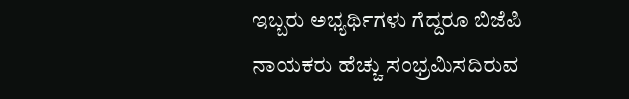ಇಬ್ಬರು ಅಭ್ಯರ್ಥಿಗಳು ಗೆದ್ದರೂ ಬಿಜೆಪಿ ನಾಯಕರು ಹೆಚ್ಚು ಸಂಭ್ರಮಿಸದಿರುವ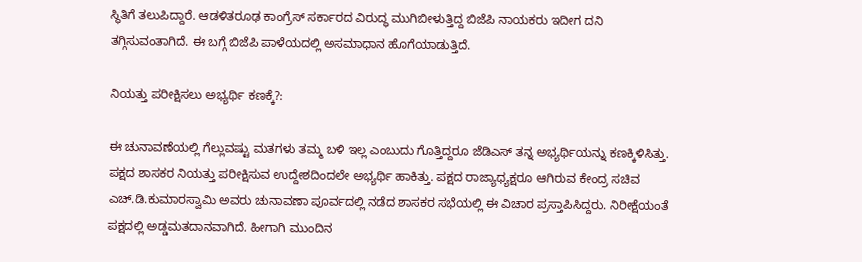ಸ್ಥಿತಿಗೆ ತಲುಪಿದ್ದಾರೆ. ಆಡಳಿತರೂಢ ಕಾಂಗ್ರೆಸ್‌ ಸರ್ಕಾರದ ವಿರುದ್ಧ ಮುಗಿಬೀಳುತ್ತಿದ್ದ ಬಿಜೆಪಿ ನಾಯಕರು ಇದೀಗ ದನಿ ತಗ್ಗಿಸುವಂತಾಗಿದೆ. ಈ ಬಗ್ಗೆ ಬಿಜೆಪಿ ಪಾಳೆಯದಲ್ಲಿ ಅಸಮಾಧಾನ ಹೊಗೆಯಾಡುತ್ತಿದೆ.

ನಿಯತ್ತು ಪರೀಕ್ಷಿಸಲು ಅಭ್ಯರ್ಥಿ ಕಣಕ್ಕೆ?:

ಈ ಚುನಾವಣೆಯಲ್ಲಿ ಗೆಲ್ಲುವಷ್ಟು ಮತಗಳು ತಮ್ಮ ಬಳಿ ಇಲ್ಲ ಎಂಬುದು ಗೊತ್ತಿದ್ದರೂ ಜೆಡಿಎಸ್‌ ತನ್ನ ಅಭ್ಯರ್ಥಿಯನ್ನು ಕಣಕ್ಕಿಳಿಸಿತ್ತು. ಪಕ್ಷದ ಶಾಸಕರ ನಿಯತ್ತು ಪರೀಕ್ಷಿಸುವ ಉದ್ದೇಶದಿಂದಲೇ ಅಭ್ಯರ್ಥಿ ಹಾಕಿತ್ತು. ಪಕ್ಷದ ರಾಜ್ಯಾಧ್ಯಕ್ಷರೂ ಆಗಿರುವ ಕೇಂದ್ರ ಸಚಿವ ಎಚ್.ಡಿ.ಕುಮಾರಸ್ವಾಮಿ ಅವರು ಚುನಾವಣಾ ಪೂರ್ವದಲ್ಲಿ ನಡೆದ ಶಾಸಕರ ಸಭೆಯಲ್ಲಿ ಈ ವಿಚಾರ ಪ್ರಸ್ತಾಪಿಸಿದ್ದರು. ನಿರೀಕ್ಷೆಯಂತೆ ಪಕ್ಷದಲ್ಲಿ ಅಡ್ಡಮತದಾನವಾಗಿದೆ. ಹೀಗಾಗಿ ಮುಂದಿನ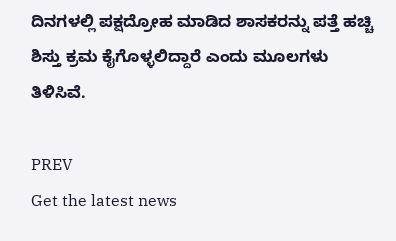ದಿನಗಳಲ್ಲಿ ಪಕ್ಷದ್ರೋಹ ಮಾಡಿದ ಶಾಸಕರನ್ನು ಪತ್ತೆ ಹಚ್ಚಿ ಶಿಸ್ತು ಕ್ರಮ ಕೈಗೊಳ್ಳಲಿದ್ದಾರೆ ಎಂದು ಮೂಲಗಳು ತಿಳಿಸಿವೆ.

PREV
Get the latest news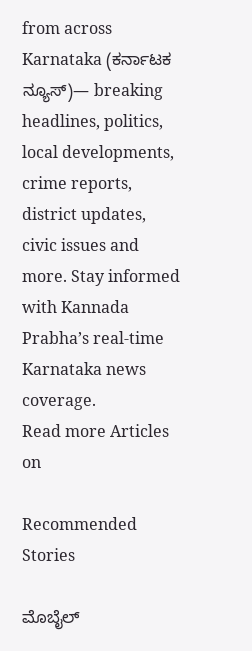from across Karnataka (ಕರ್ನಾಟಕ ನ್ಯೂಸ್)— breaking headlines, politics, local developments, crime reports, district updates, civic issues and more. Stay informed with Kannada Prabha’s real‑time Karnataka news coverage.
Read more Articles on

Recommended Stories

ಮೊಬೈಲ್‌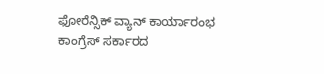ಫೋರೆನ್ಸಿಕ್‌ ವ್ಯಾನ್‌ ಕಾರ್ಯಾರಂಭ
ಕಾಂಗ್ರೆಸ್‌ ಸರ್ಕಾರದ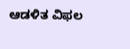ಆಡಳಿತ ವಿಫಲ